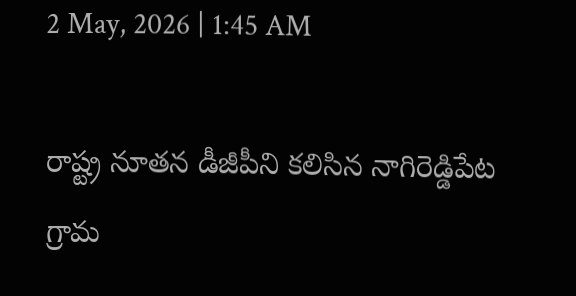2 May, 2026 | 1:45 AM

రాష్ట్ర నూతన డీజీపీని కలిసిన నాగిరెడ్డిపేట గ్రామ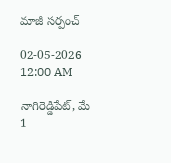మాజీ సర్పంచ్

02-05-2026 12:00 AM

నాగిరెడ్డిపేట్, మే 1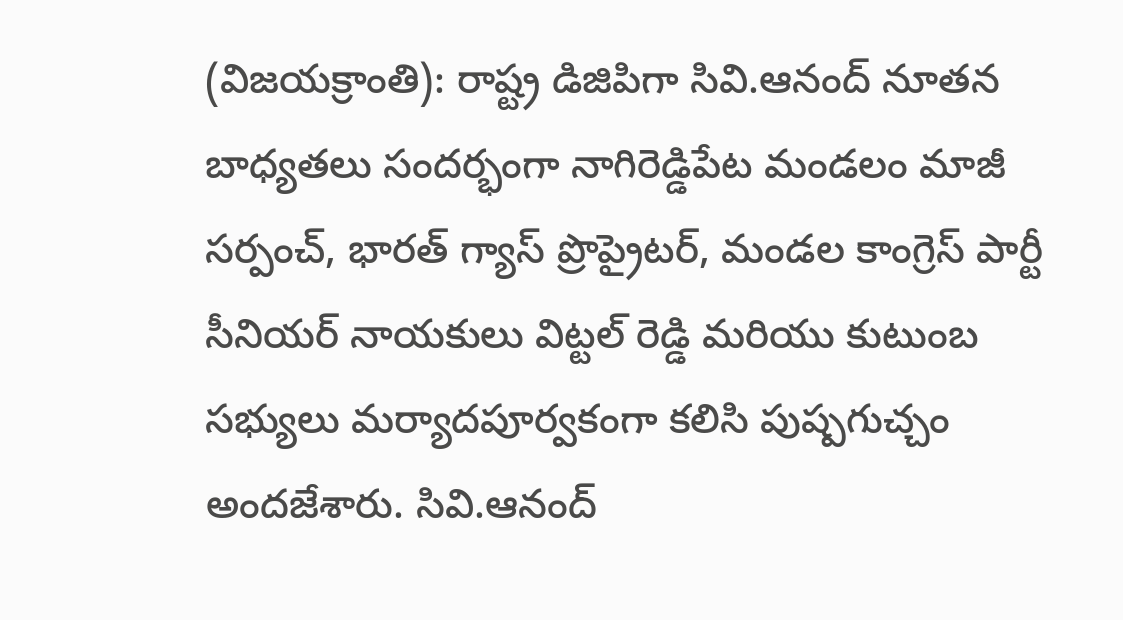(విజయక్రాంతి): రాష్ట్ర డిజిపిగా సివి.ఆనంద్ నూతన బాధ్యతలు సందర్భంగా నాగిరెడ్డిపేట మండలం మాజీ సర్పంచ్, భారత్ గ్యాస్ ప్రొప్రైటర్, మండల కాంగ్రెస్ పార్టీ సీనియర్ నాయకులు విట్టల్ రెడ్డి మరియు కుటుంబ సభ్యులు మర్యాదపూర్వకంగా కలిసి పుష్పగుచ్చం అందజేశారు. సివి.ఆనంద్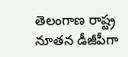తెలంగాణ రాష్ట్ర నూతన డీజీపీగా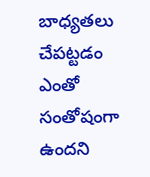బాధ్యతలు చేపట్టడం ఎంతో సంతోషంగా ఉందని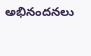అభినందనలు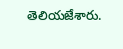తెలియజేశారు.